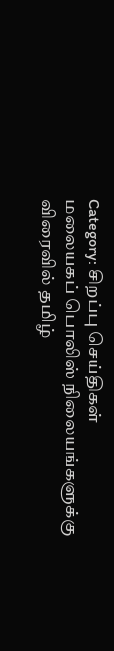Category: சிறப்பு செய்திகள்
மலையகப் பொலிஸ் நிலையங்களுக்கு விரைவில் தமிழ்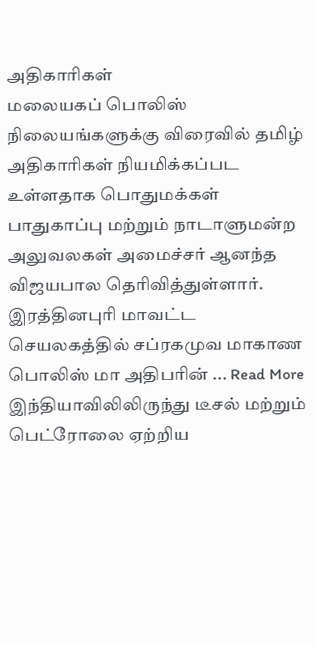அதிகாரிகள்
மலையகப் பொலிஸ் நிலையங்களுக்கு விரைவில் தமிழ் அதிகாரிகள் நியமிக்கப்பட உள்ளதாக பொதுமக்கள் பாதுகாப்பு மற்றும் நாடாளுமன்ற அலுவலகள் அமைச்சர் ஆனந்த விஜயபால தெரிவித்துள்ளார். இரத்தினபுரி மாவட்ட செயலகத்தில் சப்ரகமுவ மாகாண பொலிஸ் மா அதிபரின் ... Read More
இந்தியாவிலிலிருந்து டீசல் மற்றும் பெட்ரோலை ஏற்றிய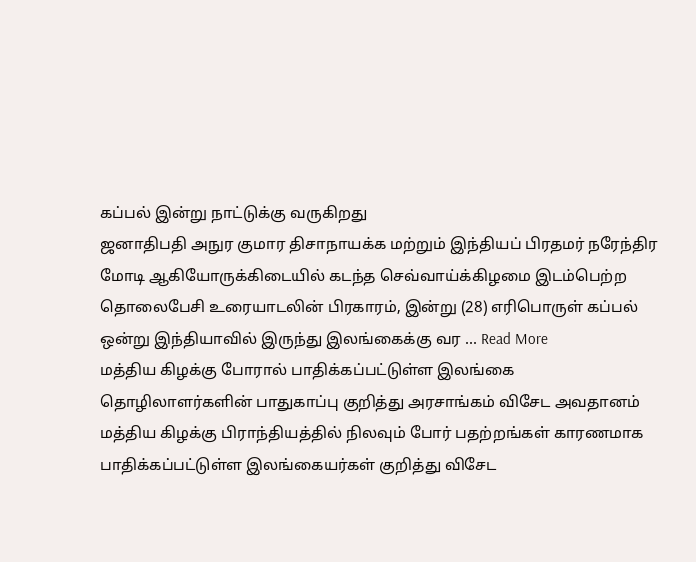கப்பல் இன்று நாட்டுக்கு வருகிறது
ஜனாதிபதி அநுர குமார திசாநாயக்க மற்றும் இந்தியப் பிரதமர் நரேந்திர மோடி ஆகியோருக்கிடையில் கடந்த செவ்வாய்க்கிழமை இடம்பெற்ற தொலைபேசி உரையாடலின் பிரகாரம், இன்று (28) எரிபொருள் கப்பல் ஒன்று இந்தியாவில் இருந்து இலங்கைக்கு வர ... Read More
மத்திய கிழக்கு போரால் பாதிக்கப்பட்டுள்ள இலங்கை தொழிலாளர்களின் பாதுகாப்பு குறித்து அரசாங்கம் விசேட அவதானம்
மத்திய கிழக்கு பிராந்தியத்தில் நிலவும் போர் பதற்றங்கள் காரணமாக பாதிக்கப்பட்டுள்ள இலங்கையர்கள் குறித்து விசேட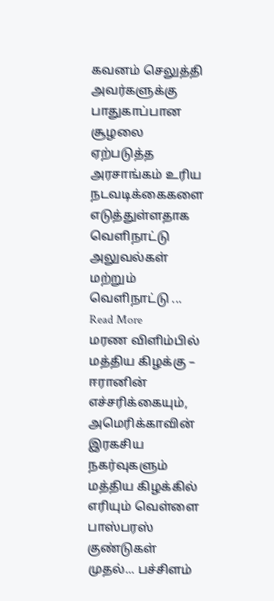கவனம் செலுத்தி அவர்களுக்கு பாதுகாப்பான சூழலை ஏற்படுத்த அரசாங்கம் உரிய நடவடிக்கைகளை எடுத்துள்ளதாக வெளிநாட்டு அலுவல்கள் மற்றும் வெளிநாட்டு ... Read More
மரண விளிம்பில் மத்திய கிழக்கு – ஈரானின் எச்சரிக்கையும், அமெரிக்காவின் இரகசிய நகர்வுகளும்
மத்திய கிழக்கில் எரியும் வெள்ளை பாஸ்பரஸ் குண்டுகள் முதல்... பச்சிளம்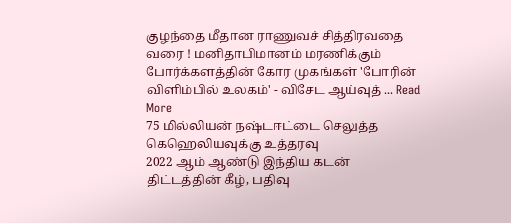குழந்தை மீதான ராணுவச் சித்திரவதை வரை ! மனிதாபிமானம் மரணிக்கும் போர்க்களத்தின் கோர முகங்கள் 'போரின் விளிம்பில் உலகம்' - விசேட ஆய்வுத் ... Read More
75 மில்லியன் நஷ்டஈட்டை செலுத்த கெஹெலியவுக்கு உத்தரவு
2022 ஆம் ஆண்டு இந்திய கடன் திட்டத்தின் கீழ், பதிவு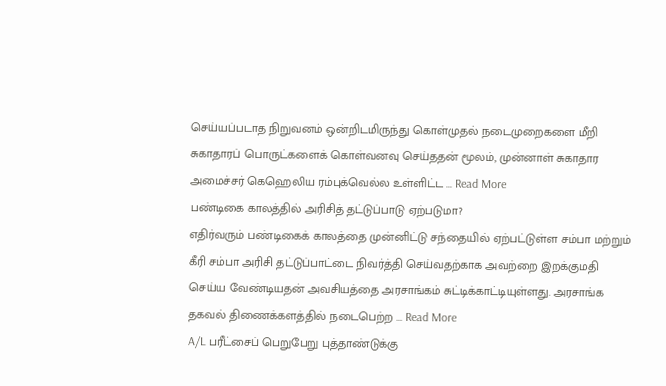செய்யப்படாத நிறுவனம் ஒன்றிடமிருந்து கொள்முதல் நடைமுறைகளை மீறி சுகாதாரப் பொருட்களைக் கொள்வனவு செய்ததன் மூலம், முன்னாள் சுகாதார அமைச்சர் கெஹெலிய ரம்புக்வெல்ல உள்ளிட்ட ... Read More
பண்டிகை காலத்தில் அரிசித் தட்டுப்பாடு ஏற்படுமா?
எதிர்வரும் பண்டிகைக் காலத்தை முன்னிட்டு சந்தையில் ஏற்பட்டுள்ள சம்பா மற்றும் கீரி சம்பா அரிசி தட்டுப்பாட்டை நிவர்த்தி செய்வதற்காக அவற்றை இறக்குமதி செய்ய வேண்டியதன் அவசியத்தை அரசாங்கம் சுட்டிக்காட்டியுள்ளது. அரசாங்க தகவல் திணைக்களத்தில் நடைபெற்ற ... Read More
A/L பரீட்சைப் பெறுபேறு புத்தாண்டுக்கு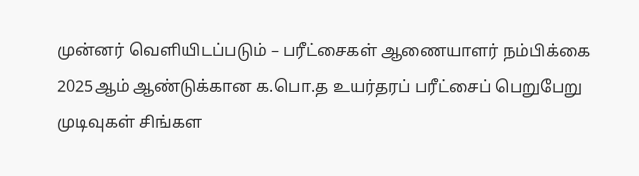முன்னர் வெளியிடப்படும் – பரீட்சைகள் ஆணையாளர் நம்பிக்கை
2025ஆம் ஆண்டுக்கான க.பொ.த உயர்தரப் பரீட்சைப் பெறுபேறு முடிவுகள் சிங்கள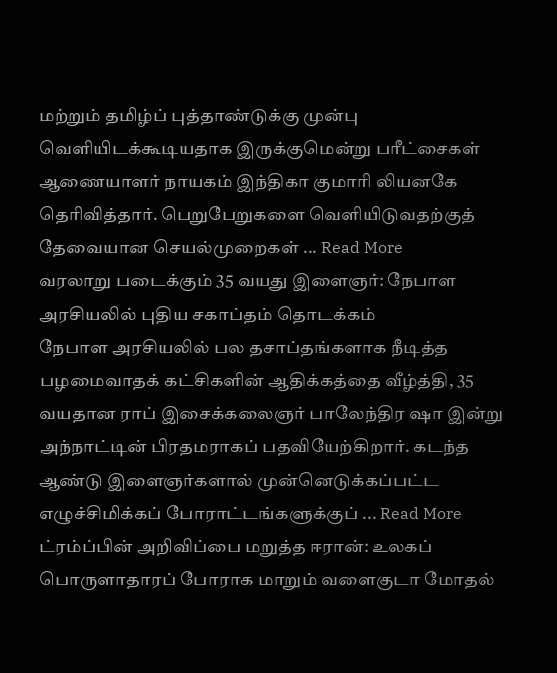மற்றும் தமிழ்ப் புத்தாண்டுக்கு முன்பு வெளியிடக்கூடியதாக இருக்குமென்று பரீட்சைகள் ஆணையாளர் நாயகம் இந்திகா குமாரி லியனகே தெரிவித்தார். பெறுபேறுகளை வெளியிடுவதற்குத் தேவையான செயல்முறைகள் ... Read More
வரலாறு படைக்கும் 35 வயது இளைஞர்: நேபாள அரசியலில் புதிய சகாப்தம் தொடக்கம்
நேபாள அரசியலில் பல தசாப்தங்களாக நீடித்த பழமைவாதக் கட்சிகளின் ஆதிக்கத்தை வீழ்த்தி, 35 வயதான ராப் இசைக்கலைஞர் பாலேந்திர ஷா இன்று அந்நாட்டின் பிரதமராகப் பதவியேற்கிறார். கடந்த ஆண்டு இளைஞர்களால் முன்னெடுக்கப்பட்ட எழுச்சிமிக்கப் போராட்டங்களுக்குப் ... Read More
ட்ரம்ப்பின் அறிவிப்பை மறுத்த ஈரான்: உலகப் பொருளாதாரப் போராக மாறும் வளைகுடா மோதல்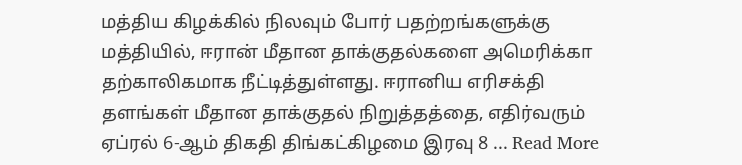மத்திய கிழக்கில் நிலவும் போர் பதற்றங்களுக்கு மத்தியில், ஈரான் மீதான தாக்குதல்களை அமெரிக்கா தற்காலிகமாக நீட்டித்துள்ளது. ஈரானிய எரிசக்தி தளங்கள் மீதான தாக்குதல் நிறுத்தத்தை, எதிர்வரும் ஏப்ரல் 6-ஆம் திகதி திங்கட்கிழமை இரவு 8 ... Read More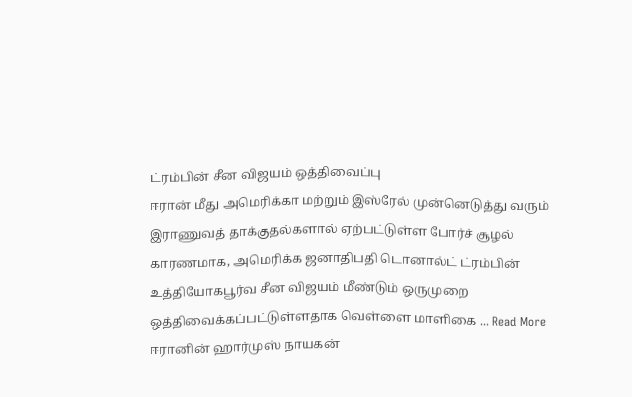ட்ரம்பின் சீன விஜயம் ஒத்திவைப்பு
ஈரான் மீது அமெரிக்கா மற்றும் இஸ்ரேல் முன்னெடுத்து வரும் இராணுவத் தாக்குதல்களால் ஏற்பட்டுள்ள போர்ச் சூழல் காரணமாக, அமெரிக்க ஜனாதிபதி டொனால்ட் ட்ரம்பின் உத்தியோகபூர்வ சீன விஜயம் மீண்டும் ஒருமுறை ஒத்திவைக்கப்பட்டுள்ளதாக வெள்ளை மாளிகை ... Read More
ஈரானின் ஹார்முஸ் நாயகன்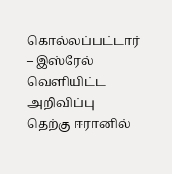கொல்லப்பட்டார் – இஸ்ரேல் வெளியிட்ட அறிவிப்பு
தெற்கு ஈரானில்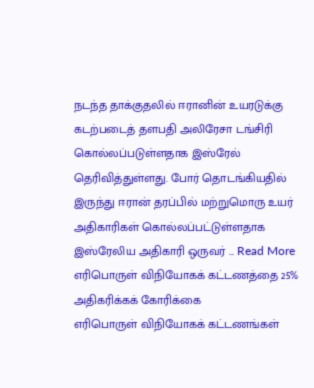நடந்த தாக்குதலில் ஈரானின் உயரடுக்கு கடற்படைத் தளபதி அலிரேசா டங்சிரி கொல்லப்படுள்ளதாக இஸ்ரேல் தெரிவித்துள்ளது. போர் தொடங்கியதில் இருந்து ஈரான் தரப்பில் மற்றுமொரு உயர் அதிகாரிகள் கொல்லப்பட்டுள்ளதாக இஸ்ரேலிய அதிகாரி ஒருவர் ... Read More
எரிபொருள் விநியோகக் கட்டணத்தை 25% அதிகரிக்கக் கோரிக்கை
எரிபொருள் விநியோகக் கட்டணங்கள்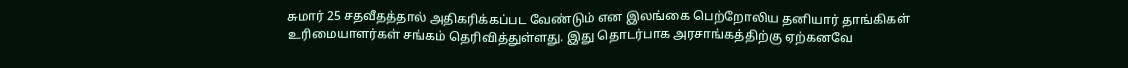சுமார் 25 சதவீதத்தால் அதிகரிக்கப்பட வேண்டும் என இலங்கை பெற்றோலிய தனியார் தாங்கிகள் உரிமையாளர்கள் சங்கம் தெரிவித்துள்ளது. இது தொடர்பாக அரசாங்கத்திற்கு ஏற்கனவே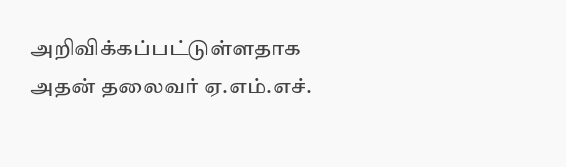அறிவிக்கப்பட்டுள்ளதாக அதன் தலைவர் ஏ.எம்.எச்.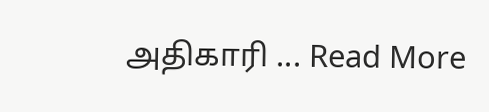அதிகாரி ... Read More